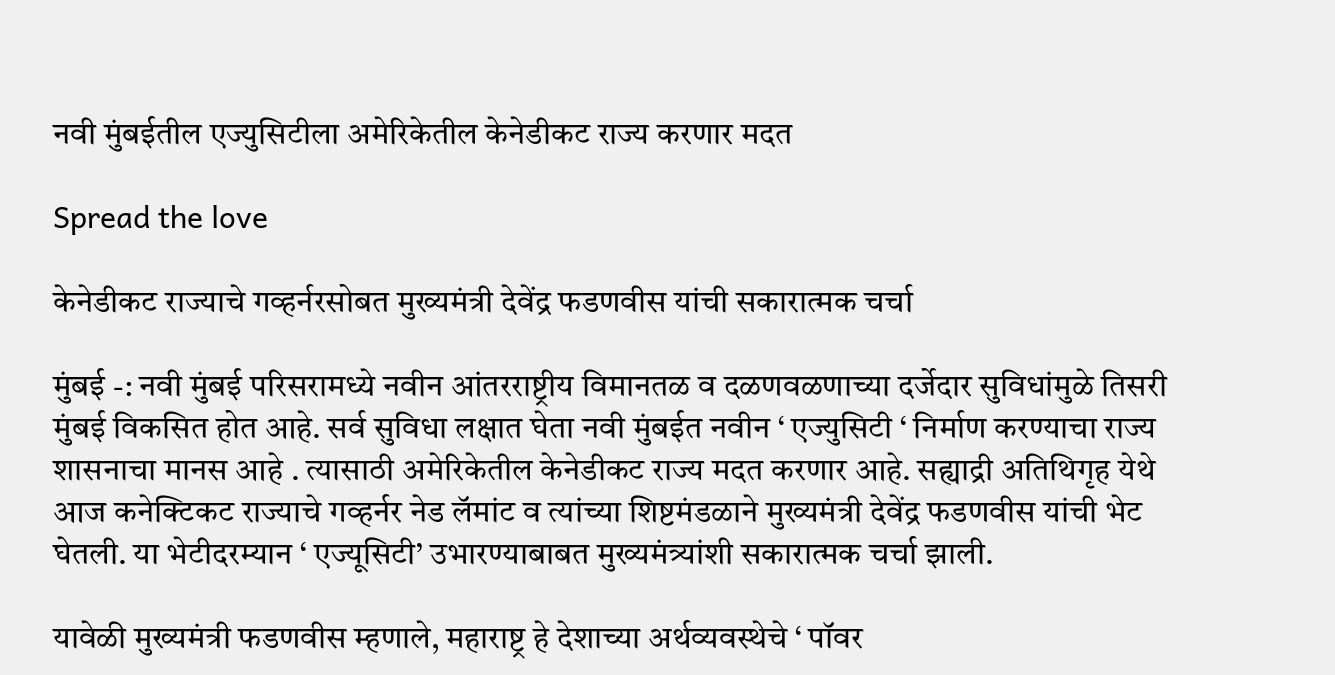नवी मुंबईतील एज्युसिटीला अमेरिकेतील केनेडीकट राज्य करणार मदत

Spread the love

केनेडीकट राज्याचे गव्हर्नरसोबत मुख्यमंत्री देवेंद्र फडणवीस यांची सकारात्मक चर्चा

मुंबई -: नवी मुंबई परिसरामध्ये नवीन आंतरराष्ट्रीय विमानतळ व दळणवळणाच्या दर्जेदार सुविधांमुळे तिसरी मुंबई विकसित होत आहे. सर्व सुविधा लक्षात घेता नवी मुंबईत नवीन ‘ एज्युसिटी ‘ निर्माण करण्याचा राज्य शासनाचा मानस आहे . त्यासाठी अमेरिकेतील केनेडीकट राज्य मदत करणार आहे. सह्याद्री अतिथिगृह येथे आज कनेक्टिकट राज्याचे गव्हर्नर नेड लॅमांट व त्यांच्या शिष्टमंडळाने मुख्यमंत्री देवेंद्र फडणवीस यांची भेट घेतली. या भेटीदरम्यान ‘ एज्यूसिटी’ उभारण्याबाबत मुख्यमंत्र्यांशी सकारात्मक चर्चा झाली.

यावेळी मुख्यमंत्री फडणवीस म्हणाले, महाराष्ट्र हे देशाच्या अर्थव्यवस्थेचे ‘ पॉवर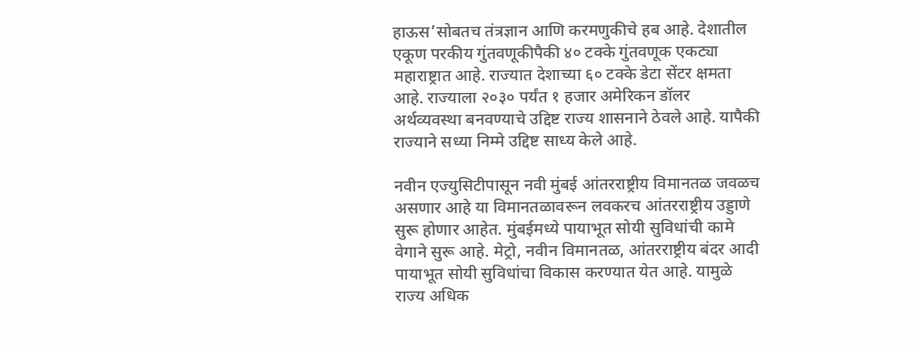हाऊस’सोबतच तंत्रज्ञान आणि करमणुकीचे हब आहे. देशातील एकूण परकीय गुंतवणूकीपैकी ४० टक्के गुंतवणूक एकट्या महाराष्ट्रात आहे. राज्यात देशाच्या ६० टक्के डेटा सेंटर क्षमता आहे. राज्याला २०३० पर्यंत १ हजार अमेरिकन डॉलर अर्थव्यवस्था बनवण्याचे उद्दिष्ट राज्य शासनाने ठेवले आहे. यापैकी राज्याने सध्या निम्मे उद्दिष्ट साध्य केले आहे.

नवीन एज्युसिटीपासून नवी मुंबई आंतरराष्ट्रीय विमानतळ जवळच असणार आहे या विमानतळावरून लवकरच आंतरराष्ट्रीय उड्डाणे सुरू होणार आहेत. मुंबईमध्ये पायाभूत सोयी सुविधांची कामे वेगाने सुरू आहे. मेट्रो, नवीन विमानतळ, आंतरराष्ट्रीय बंदर आदी पायाभूत सोयी सुविधांचा विकास करण्यात येत आहे. यामुळे राज्य अधिक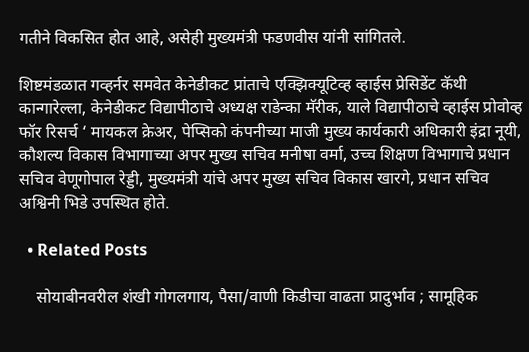गतीने विकसित होत आहे, असेही मुख्यमंत्री फडणवीस यांनी सांगितले.

शिष्टमंडळात गव्हर्नर समवेत केनेडीकट प्रांताचे एक्झिक्यूटिव्ह व्हाईस प्रेसिडेंट कॅथी कान्गारेल्ला, केनेडीकट विद्यापीठाचे अध्यक्ष राडेन्का मॅरीक, याले विद्यापीठाचे व्हाईस प्रोवोव्ह फॉर रिसर्च ‘ मायकल क्रेअर, पेप्सिको कंपनीच्या माजी मुख्य कार्यकारी अधिकारी इंद्रा नूयी, कौशल्य विकास विभागाच्या अपर मुख्य सचिव मनीषा वर्मा, उच्च शिक्षण विभागाचे प्रधान सचिव वेणूगोपाल रेड्डी, मुख्यमंत्री यांचे अपर मुख्य सचिव विकास खारगे, प्रधान सचिव अश्विनी भिडे उपस्थित होते.

  • Related Posts

    सोयाबीनवरील शंखी गोगलगाय, पैसा/वाणी किडीचा वाढता प्रादुर्भाव ; सामूहिक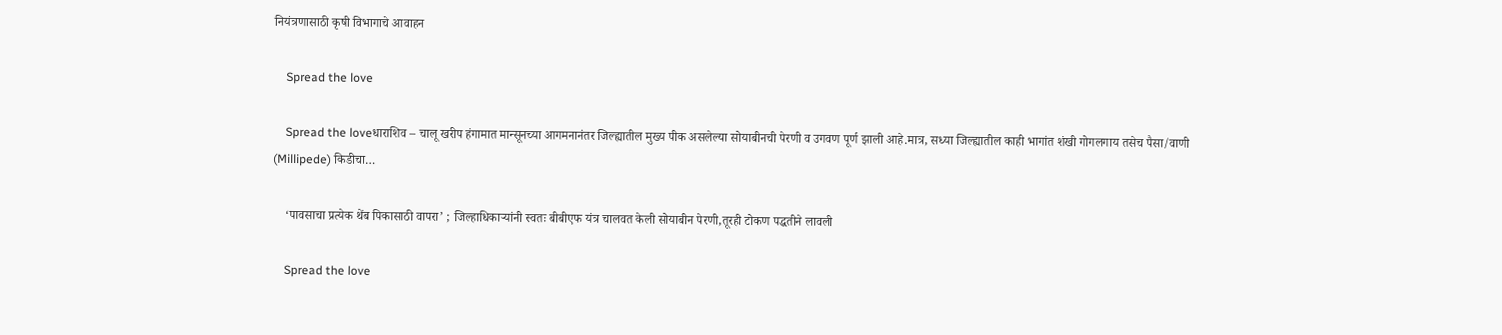नियंत्रणासाठी कृषी विभागाचे आवाहन

    Spread the love

    Spread the loveधाराशिव – चालू खरीप हंगामात मान्सूनच्या आगमनानंतर जिल्ह्यातील मुख्य पीक असलेल्या सोयाबीनची पेरणी व उगवण पूर्ण झाली आहे.मात्र, सध्या जिल्ह्यातील काही भागांत शंखी गोगलगाय तसेच पैसा/वाणी (Millipede) किडीचा…

    ‘पावसाचा प्रत्येक थेंब पिकासाठी वापरा’ ; जिल्हाधिकाऱ्यांनी स्वतः बीबीएफ यंत्र चालवत केली सोयाबीन पेरणी,तूरही टोकण पद्धतीने लावली

    Spread the love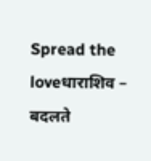Spread the loveधाराशिव – बदलते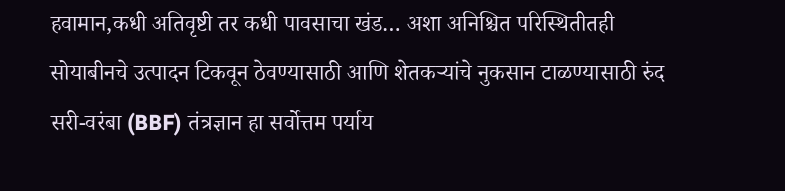हवामान,कधी अतिवृष्टी तर कधी पावसाचा खंड… अशा अनिश्चित परिस्थितीतही सोयाबीनचे उत्पादन टिकवून ठेवण्यासाठी आणि शेतकऱ्यांचे नुकसान टाळण्यासाठी रुंद सरी-वरंबा (BBF) तंत्रज्ञान हा सर्वोत्तम पर्याय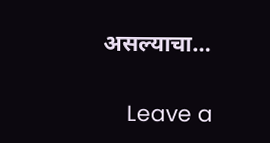असल्याचा…

    Leave a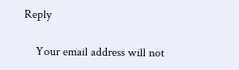Reply

    Your email address will not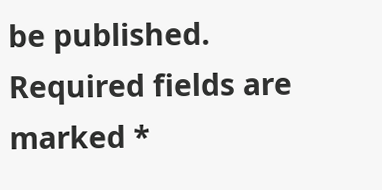be published. Required fields are marked *